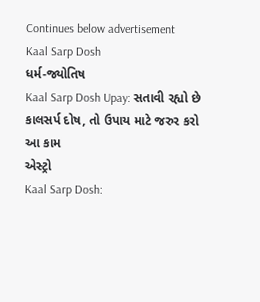Continues below advertisement
Kaal Sarp Dosh
ધર્મ-જ્યોતિષ
Kaal Sarp Dosh Upay: સતાવી રહ્યો છે કાલસર્પ દોષ, તો ઉપાય માટે જરુર કરો આ કામ
એસ્ટ્રો
Kaal Sarp Dosh: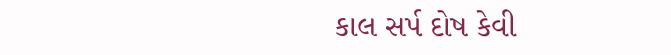કાલ સર્પ દોષ કેવી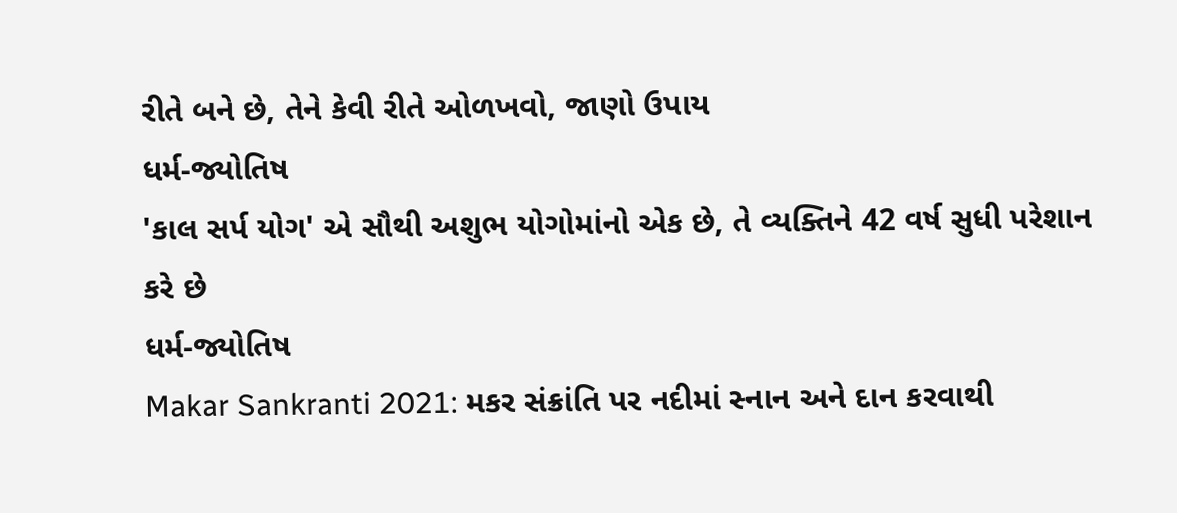રીતે બને છે, તેને કેવી રીતે ઓળખવો, જાણો ઉપાય
ધર્મ-જ્યોતિષ
'કાલ સર્પ યોગ' એ સૌથી અશુભ યોગોમાંનો એક છે, તે વ્યક્તિને 42 વર્ષ સુધી પરેશાન કરે છે
ધર્મ-જ્યોતિષ
Makar Sankranti 2021: મકર સંક્રાંતિ પર નદીમાં સ્નાન અને દાન કરવાથી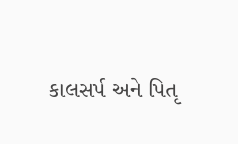કાલસર્પ અને પિતૃ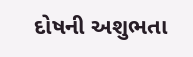દોષની અશુભતા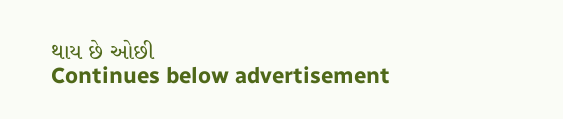થાય છે ઓછી
Continues below advertisement